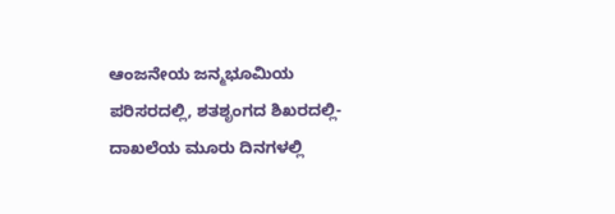ಆಂಜನೇಯ ಜನ್ಮಭೂಮಿಯ ಪರಿಸರದಲ್ಲಿ, ಶತಶೃಂಗದ ಶಿಖರದಲ್ಲಿ- ದಾಖಲೆಯ ಮೂರು ದಿನಗಳಲ್ಲಿ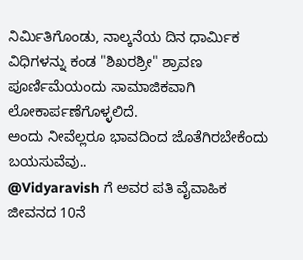ನಿರ್ಮಿತಿಗೊಂಡು, ನಾಲ್ಕನೆಯ ದಿನ ಧಾರ್ಮಿಕ ವಿಧಿಗಳನ್ನು ಕಂಡ "ಶಿಖರಶ್ರೀ" ಶ್ರಾವಣ ಪೂರ್ಣಿಮೆಯಂದು ಸಾಮಾಜಿಕವಾಗಿ ಲೋಕಾರ್ಪಣೆಗೊಳ್ಳಲಿದೆ.
ಅಂದು ನೀವೆಲ್ಲರೂ ಭಾವದಿಂದ ಜೊತೆಗಿರಬೇಕೆಂದು ಬಯಸುವೆವು..
@Vidyaravish ಗೆ ಅವರ ಪತಿ ವೈವಾಹಿಕ ಜೀವನದ 10ನೆ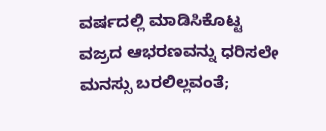ವರ್ಷದಲ್ಲಿ ಮಾಡಿಸಿಕೊಟ್ಟ ವಜ್ರದ ಆಭರಣವನ್ನು ಧರಿಸಲೇ ಮನಸ್ಸು ಬರಲಿಲ್ಲವಂತೆ;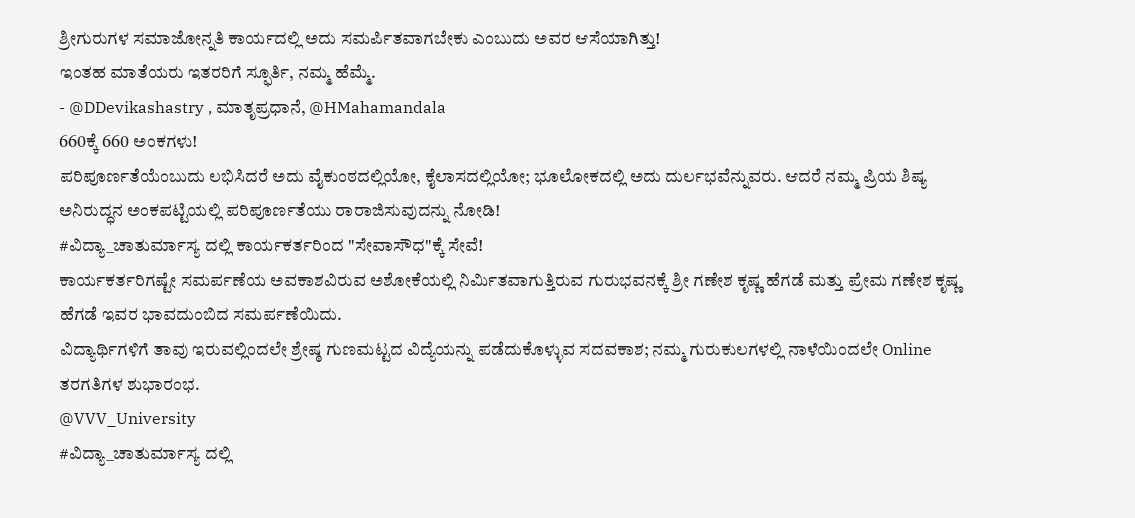ಶ್ರೀಗುರುಗಳ ಸಮಾಜೋನ್ನತಿ ಕಾರ್ಯದಲ್ಲಿ ಅದು ಸಮರ್ಪಿತವಾಗಬೇಕು ಎಂಬುದು ಅವರ ಆಸೆಯಾಗಿತ್ತು!
ಇಂತಹ ಮಾತೆಯರು ಇತರರಿಗೆ ಸ್ಫೂರ್ತಿ, ನಮ್ಮ ಹೆಮ್ಮೆ.
- @DDevikashastry , ಮಾತೃಪ್ರಧಾನೆ, @HMahamandala
660ಕ್ಕೆ 660 ಅಂಕಗಳು!
ಪರಿಪೂರ್ಣತೆಯೆಂಬುದು ಲಭಿಸಿದರೆ ಅದು ವೈಕುಂಠದಲ್ಲಿಯೋ, ಕೈಲಾಸದಲ್ಲಿಯೋ; ಭೂಲೋಕದಲ್ಲಿ ಅದು ದುರ್ಲಭವೆನ್ನುವರು. ಆದರೆ ನಮ್ಮ ಪ್ರಿಯ ಶಿಷ್ಯ ಅನಿರುದ್ಧನ ಅಂಕಪಟ್ಟಿಯಲ್ಲಿ ಪರಿಪೂರ್ಣತೆಯು ರಾರಾಜಿಸುವುದನ್ನು ನೋಡಿ!
#ವಿದ್ಯಾ_ಚಾತುರ್ಮಾಸ್ಯ ದಲ್ಲಿ ಕಾರ್ಯಕರ್ತರಿಂದ "ಸೇವಾಸೌಧ"ಕ್ಕೆ ಸೇವೆ!
ಕಾರ್ಯಕರ್ತರಿಗಷ್ಟೇ ಸಮರ್ಪಣೆಯ ಅವಕಾಶವಿರುವ ಅಶೋಕೆಯಲ್ಲಿ ನಿರ್ಮಿತವಾಗುತ್ತಿರುವ ಗುರುಭವನಕ್ಕೆ ಶ್ರೀ ಗಣೇಶ ಕೃಷ್ಣ ಹೆಗಡೆ ಮತ್ತು ಪ್ರೇಮ ಗಣೇಶ ಕೃಷ್ಣ ಹೆಗಡೆ ಇವರ ಭಾವದುಂಬಿದ ಸಮರ್ಪಣೆಯಿದು.
ವಿದ್ಯಾರ್ಥಿಗಳಿಗೆ ತಾವು ಇರುವಲ್ಲಿಂದಲೇ ಶ್ರೇಷ್ಠ ಗುಣಮಟ್ಟದ ವಿದ್ಯೆಯನ್ನು ಪಡೆದುಕೊಳ್ಳುವ ಸದವಕಾಶ; ನಮ್ಮ ಗುರುಕುಲಗಳಲ್ಲಿ ನಾಳೆಯಿಂದಲೇ Online ತರಗತಿಗಳ ಶುಭಾರಂಭ.
@VVV_University
#ವಿದ್ಯಾ_ಚಾತುರ್ಮಾಸ್ಯ ದಲ್ಲಿ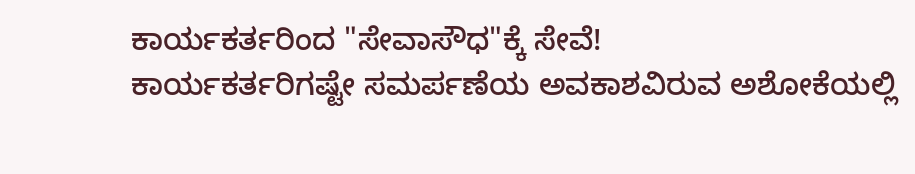ಕಾರ್ಯಕರ್ತರಿಂದ "ಸೇವಾಸೌಧ"ಕ್ಕೆ ಸೇವೆ!
ಕಾರ್ಯಕರ್ತರಿಗಷ್ಟೇ ಸಮರ್ಪಣೆಯ ಅವಕಾಶವಿರುವ ಅಶೋಕೆಯಲ್ಲಿ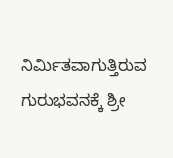ನಿರ್ಮಿತವಾಗುತ್ತಿರುವ ಗುರುಭವನಕ್ಕೆ ಶ್ರೀ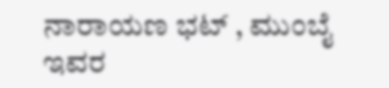ನಾರಾಯಣ ಭಟ್ , ಮುಂಬೈ ಇವರ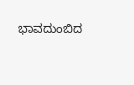ಭಾವದುಂಬಿದ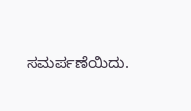ಸಮರ್ಪಣೆಯಿದು.